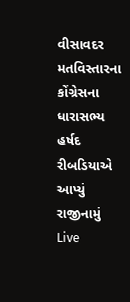વીસાવદર મતવિસ્તારના કોંગ્રેસના ધારાસભ્ય હર્ષદ રીબડિયાએ આપ્યું રાજીનામું
Live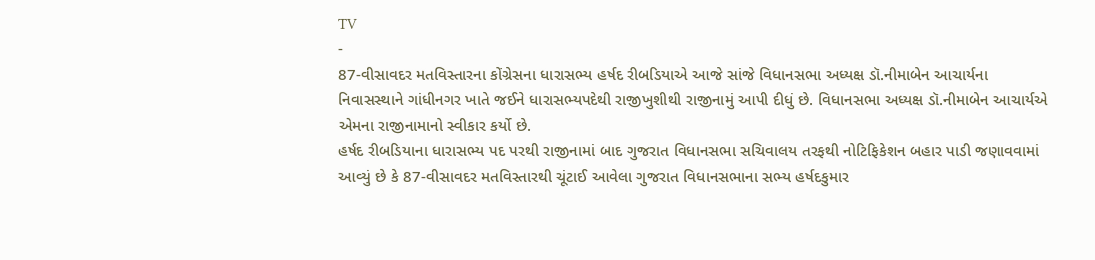TV
-
87-વીસાવદર મતવિસ્તારના કોંગ્રેસના ધારાસભ્ય હર્ષદ રીબડિયાએ આજે સાંજે વિધાનસભા અધ્યક્ષ ડૉ.નીમાબેન આચાર્યના નિવાસસ્થાને ગાંધીનગર ખાતે જઈને ધારાસભ્યપદેથી રાજીખુશીથી રાજીનામું આપી દીધું છે. વિધાનસભા અધ્યક્ષ ડૉ.નીમાબેન આચાર્યએ એમના રાજીનામાનો સ્વીકાર કર્યો છે.
હર્ષદ રીબડિયાના ધારાસભ્ય પદ પરથી રાજીનામાં બાદ ગુજરાત વિધાનસભા સચિવાલય તરફથી નોટિફિકેશન બહાર પાડી જણાવવામાં આવ્યું છે કે 87-વીસાવદર મતવિસ્તારથી ચૂંટાઈ આવેલા ગુજરાત વિધાનસભાના સભ્ય હર્ષદકુમાર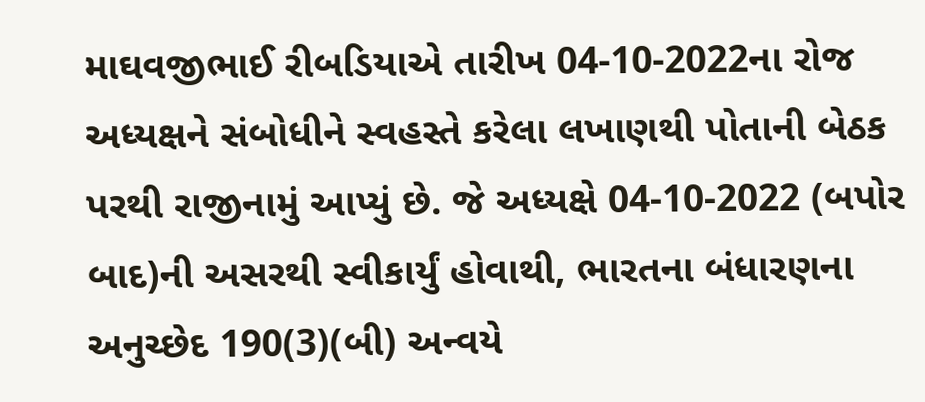માઘવજીભાઈ રીબડિયાએ તારીખ 04-10-2022ના રોજ અધ્યક્ષને સંબોધીને સ્વહસ્તે કરેલા લખાણથી પોતાની બેઠક પરથી રાજીનામું આપ્યું છે. જે અધ્યક્ષે 04-10-2022 (બપોર બાદ)ની અસરથી સ્વીકાર્યું હોવાથી, ભારતના બંધારણના અનુચ્છેદ 190(3)(બી) અન્વયે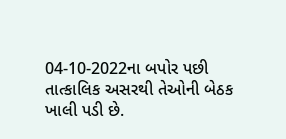04-10-2022ના બપોર પછી તાત્કાલિક અસરથી તેઓની બેઠક ખાલી પડી છે.